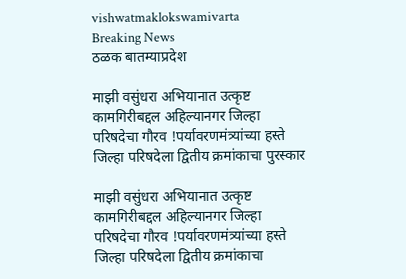vishwatmaklokswamivarta
Breaking News
ठळक बातम्याप्रदेश

माझी वसुंधरा अभियानात उत्कृष्ट कामगिरीबद्दल अहिल्यानगर जिल्हा परिषदेचा गौरव !पर्यावरणमंत्र्यांच्या हस्ते जिल्हा परिषदेला द्वितीय क्रमांकाचा पुरस्कार

माझी वसुंधरा अभियानात उत्कृष्ट कामगिरीबद्दल अहिल्यानगर जिल्हा परिषदेचा गौरव !पर्यावरणमंत्र्यांच्या हस्ते जिल्हा परिषदेला द्वितीय क्रमांकाचा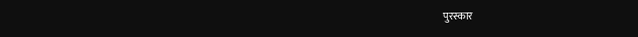पुरस्कार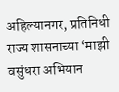अहिल्यानगर, प्रतिनिधी राज्य शासनाच्या ‘माझी वसुंधरा अभियान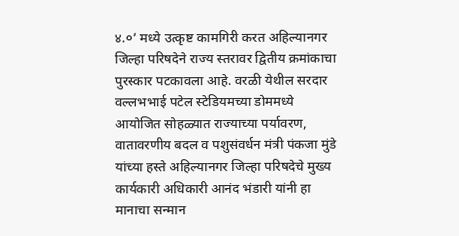४.०’ मध्ये उत्कृष्ट कामगिरी करत अहिल्यानगर जिल्हा परिषदेने राज्य स्तरावर द्वितीय क्रमांकाचा पुरस्कार पटकावला आहे. वरळी येथील सरदार वल्लभभाई पटेल स्टेडियमच्या डोममध्ये आयोजित सोहळ्यात राज्याच्या पर्यावरण, वातावरणीय बदल व पशुसंवर्धन मंत्री पंकजा मुंडे यांच्या हस्ते अहिल्यानगर जिल्हा परिषदेचे मुख्य कार्यकारी अधिकारी आनंद भंडारी यांनी हा मानाचा सन्मान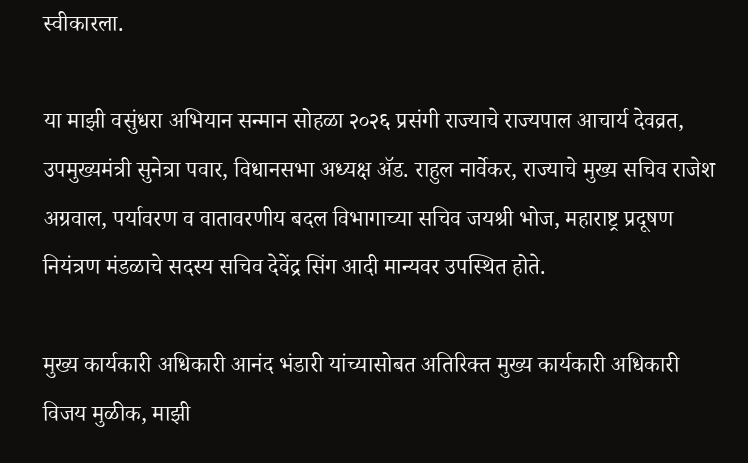स्वीकारला.

या माझी वसुंधरा अभियान सन्मान सोहळा २०२६ प्रसंगी राज्याचे राज्यपाल आचार्य देवव्रत, उपमुख्यमंत्री सुनेत्रा पवार, विधानसभा अध्यक्ष ॲड. राहुल नार्वेकर, राज्याचे मुख्य सचिव राजेश अग्रवाल, पर्यावरण व वातावरणीय बदल विभागाच्या सचिव जयश्री भोज, महाराष्ट्र प्रदूषण नियंत्रण मंडळाचे सदस्य सचिव देवेंद्र सिंग आदी मान्यवर उपस्थित होते.

मुख्य कार्यकारी अधिकारी आनंद भंडारी यांच्यासोबत अतिरिक्त मुख्य कार्यकारी अधिकारी विजय मुळीक, माझी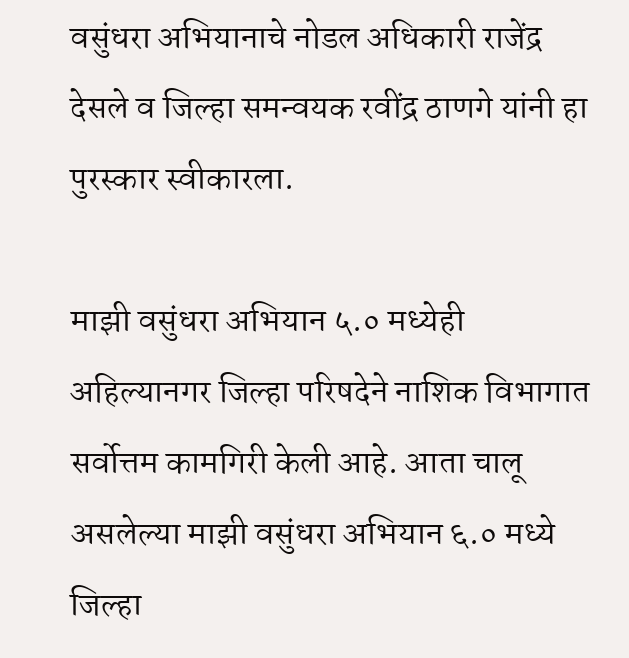वसुंधरा अभियानाचे नोडल अधिकारी राजेंद्र देसले व जिल्हा समन्वयक रवींद्र ठाणगे यांनी हा पुरस्कार स्वीकारला.

माझी वसुंधरा अभियान ५.० मध्येही अहिल्यानगर जिल्हा परिषदेने नाशिक विभागात सर्वोत्तम कामगिरी केली आहे. आता चालू असलेल्या माझी वसुंधरा अभियान ६.० मध्ये जिल्हा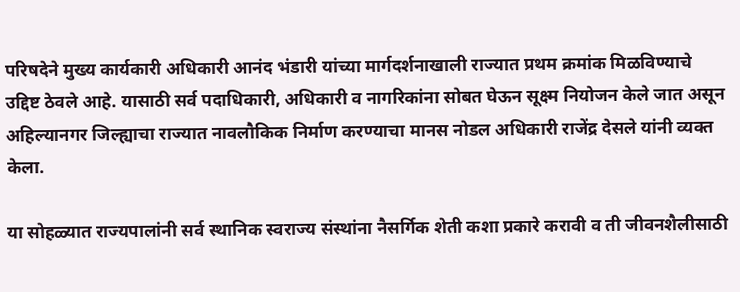परिषदेने मुख्य कार्यकारी अधिकारी आनंद भंडारी यांच्या मार्गदर्शनाखाली राज्यात प्रथम क्रमांक मिळविण्याचे उद्दिष्ट ठेवले आहे. यासाठी सर्व पदाधिकारी, अधिकारी व नागरिकांना सोबत घेऊन सूक्ष्म नियोजन केले जात असून अहिल्यानगर जिल्ह्याचा राज्यात नावलौकिक निर्माण करण्याचा मानस नोडल अधिकारी राजेंद्र देसले यांनी व्यक्त केला.

या सोहळ्यात राज्यपालांनी सर्व स्थानिक स्वराज्य संस्थांना नैसर्गिक शेती कशा प्रकारे करावी व ती जीवनशैलीसाठी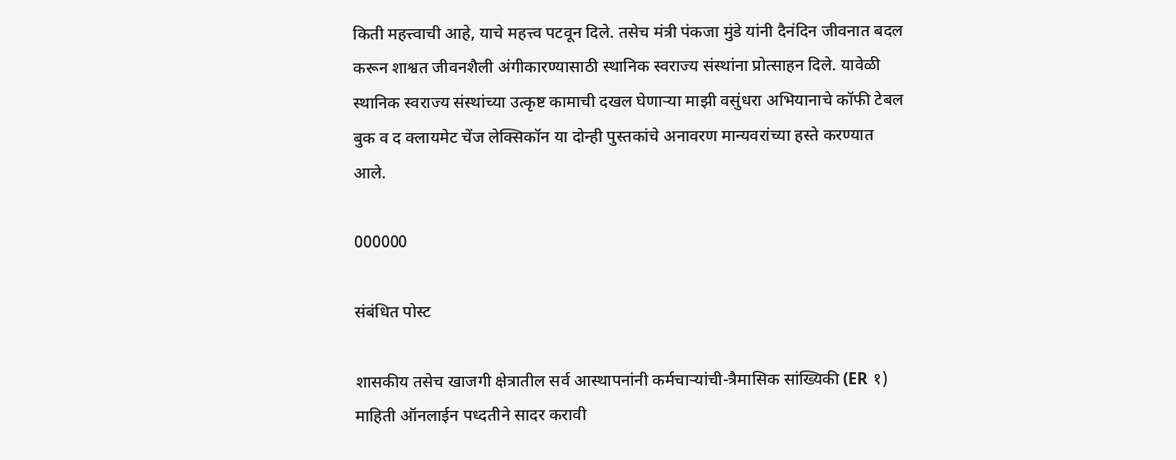किती महत्त्वाची आहे, याचे महत्त्व पटवून दिले. तसेच मंत्री पंकजा मुंडे यांनी दैनंदिन जीवनात बदल करून शाश्वत जीवनशैली अंगीकारण्यासाठी स्थानिक स्वराज्य संस्थांना प्रोत्साहन दिले. यावेळी स्थानिक स्वराज्य संस्थांच्या उत्कृष्ट कामाची दखल घेणाऱ्या माझी वसुंधरा अभियानाचे कॉफी टेबल बुक व द क्लायमेट चेंज लेक्सिकॉन या दोन्ही पुस्तकांचे अनावरण मान्यवरांच्या हस्ते करण्यात आले.

000000

संबंधित पोस्ट

शासकीय तसेच खाजगी क्षेत्रातील सर्व आस्थापनांनी कर्मचाऱ्यांची-त्रैमासिक सांख्यिकी (ER १) माहिती ऑनलाईन पध्दतीने सादर करावी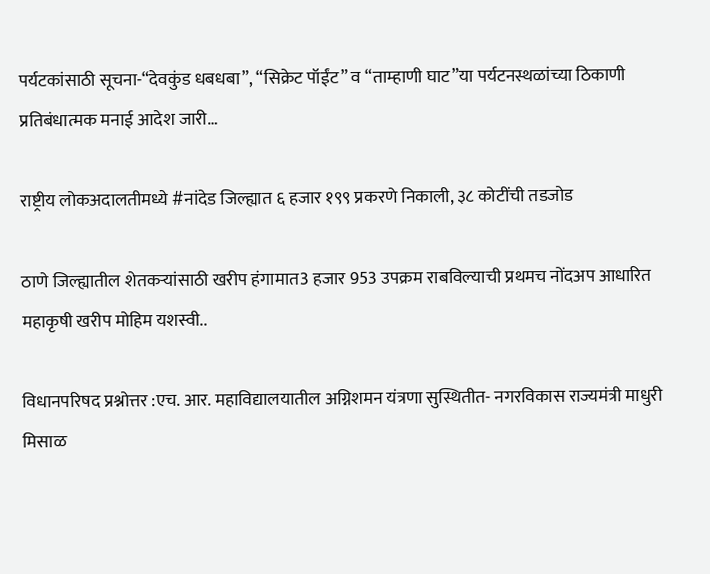पर्यटकांसाठी सूचना-“देवकुंड धबधबा”, “सिक्रेट पॉईंट” व “ताम्हाणी घाट”या पर्यटनस्थळांच्या ठिकाणी प्रतिबंधात्मक मनाई आदेश जारी…

राष्ट्रीय लोकअदालतीमध्ये #नांदेड जिल्ह्यात ६ हजार १९९ प्रकरणे निकाली, ३८ कोटींची तडजोड

ठाणे जिल्ह्यातील शेतकऱ्यांसाठी खरीप हंगामात3 हजार 953 उपक्रम राबविल्याची प्रथमच नोंदअप आधारित महाकृषी खरीप मोहिम यशस्वी..

विधानपरिषद प्रश्नोत्तर :एच. आर. महाविद्यालयातील अग्निशमन यंत्रणा सुस्थितीत- नगरविकास राज्यमंत्री माधुरी मिसाळ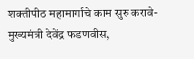शक्तीपीठ महामार्गाचे काम सुरु करावे- मुख्यमंत्री देवेंद्र फडणवीस,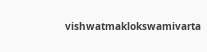vishwatmaklokswamivarta